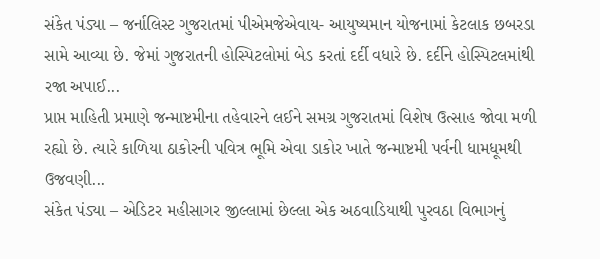સંકેત પંડ્યા – જર્નાલિસ્ટ ગુજરાતમાં પીએમજેએવાય- આયુષ્યમાન યોજનામાં કેટલાક છબરડા સામે આવ્યા છે. જેમાં ગુજરાતની હોસ્પિટલોમાં બેડ કરતાં દર્દી વધારે છે. દર્દીને હોસ્પિટલમાંથી રજા અપાઈ...
પ્રાપ્ત માહિતી પ્રમાણે જન્માષ્ટમીના તહેવારને લઈને સમગ્ર ગુજરાતમાં વિશેષ ઉત્સાહ જોવા મળી રહ્યો છે. ત્યારે કાળિયા ઠાકોરની પવિત્ર ભૂમિ એવા ડાકોર ખાતે જન્માષ્ટમી પર્વની ધામધૂમથી ઉજવણી...
સંકેત પંડ્યા – એડિટર મહીસાગર જીલ્લામાં છેલ્લા એક અઠવાડિયાથી પુરવઠા વિભાગનું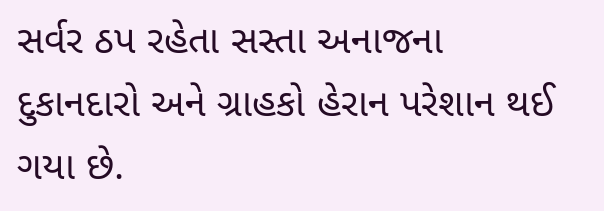સર્વર ઠપ રહેતા સસ્તા અનાજના દુકાનદારો અને ગ્રાહકો હેરાન પરેશાન થઈ ગયા છે.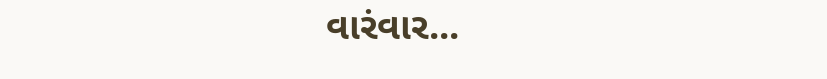વારંવાર...